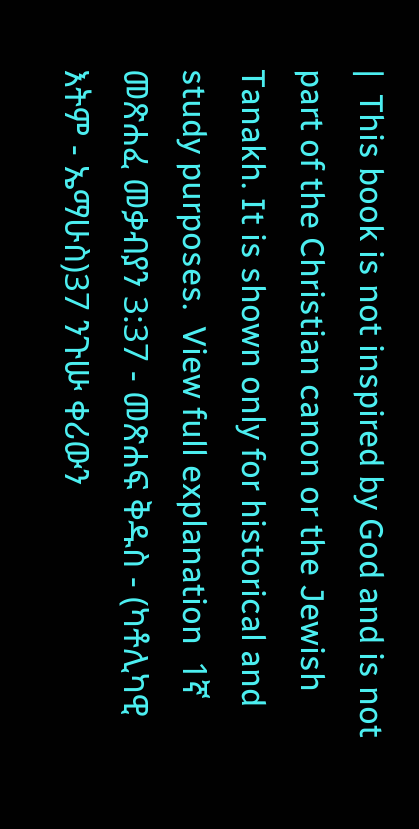|  This book is not inspired by God and is not part of the Christian canon or the Jewish Tanakh. It is shown only for historical and study purposes.  View full explanation  1ኛ መጽሐፈ መቃብያን 3:37 - መጽሐፍ ቅዱስ - (ካቶሊካዊ እትም - ኤማሁስ)37 ንጉሡ ቀሪውን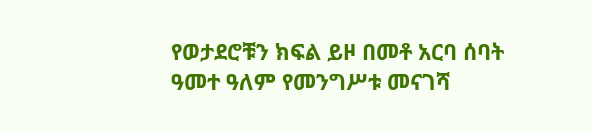የወታደሮቹን ክፍል ይዞ በመቶ አርባ ሰባት ዓመተ ዓለም የመንግሥቱ መናገሻ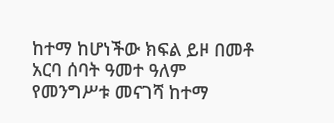ከተማ ከሆነችው ክፍል ይዞ በመቶ አርባ ሰባት ዓመተ ዓለም የመንግሥቱ መናገሻ ከተማ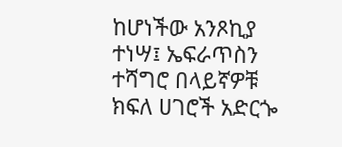ከሆነችው አንጾኪያ ተነሣ፤ ኤፍራጥስን ተሻግሮ በላይኛዎቹ ክፍለ ሀገሮች አድርጐ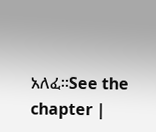አለፈ።See the chapter |